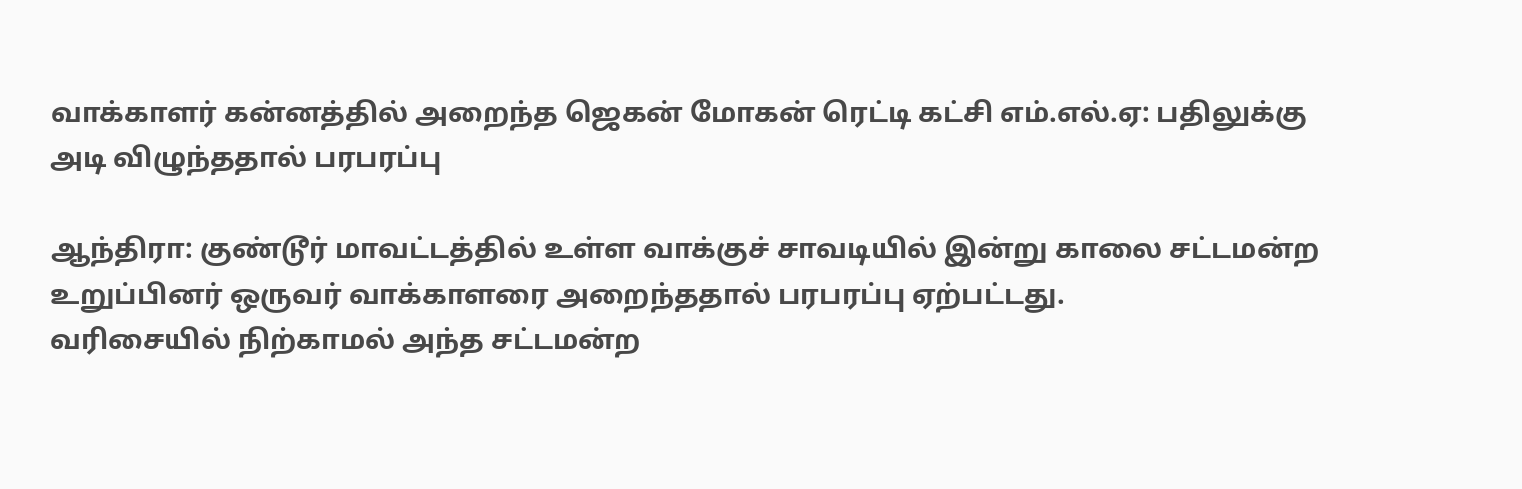வாக்காளர் கன்னத்தில் அறைந்த ஜெகன் மோகன் ரெட்டி கட்சி எம்.எல்.ஏ: பதிலுக்கு அடி விழுந்ததால் பரபரப்பு

ஆந்திரா: குண்டூர் மாவட்டத்தில் உள்ள வாக்குச் சாவடியில் இன்று காலை சட்டமன்ற உறுப்பினர் ஒருவர் வாக்காளரை அறைந்ததால் பரபரப்பு ஏற்பட்டது.
வரிசையில் நிற்காமல் அந்த சட்டமன்ற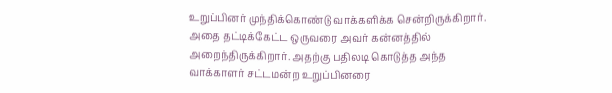உறுப்பினர் முந்திக்கொண்டு வாக்களிக்க சென்றிருக்கிறார்.
அதை தட்டிக்கேட்ட ஒருவரை அவர் கன்னத்தில் அறைந்திருக்கிறார். அதற்கு பதிலடி கொடுத்த அந்த வாக்காளர் சட்டமன்ற உறுப்பினரை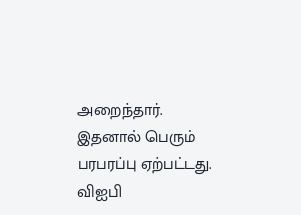அறைந்தார். இதனால் பெரும் பரபரப்பு ஏற்பட்டது.
விஐபி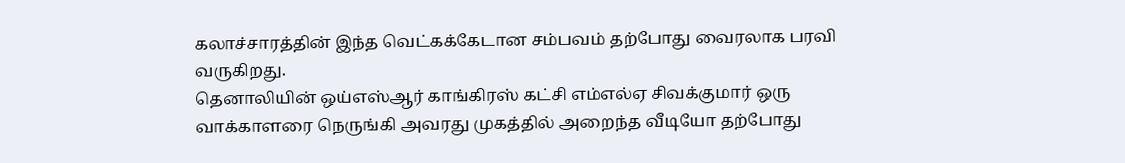கலாச்சாரத்தின் இந்த வெட்கக்கேடான சம்பவம் தற்போது வைரலாக பரவி வருகிறது.
தெனாலியின் ஒய்எஸ்ஆர் காங்கிரஸ் கட்சி எம்எல்ஏ சிவக்குமார் ஒரு வாக்காளரை நெருங்கி அவரது முகத்தில் அறைந்த வீடியோ தற்போது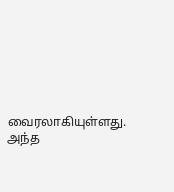வைரலாகியுள்ளது.
அந்த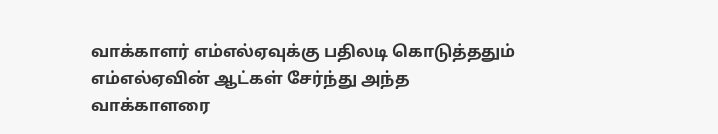வாக்காளர் எம்எல்ஏவுக்கு பதிலடி கொடுத்ததும் எம்எல்ஏவின் ஆட்கள் சேர்ந்து அந்த வாக்காளரை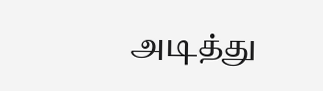அடித்து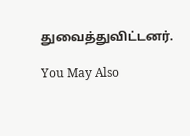துவைத்துவிட்டனர்.

You May Also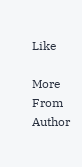Like

More From Author